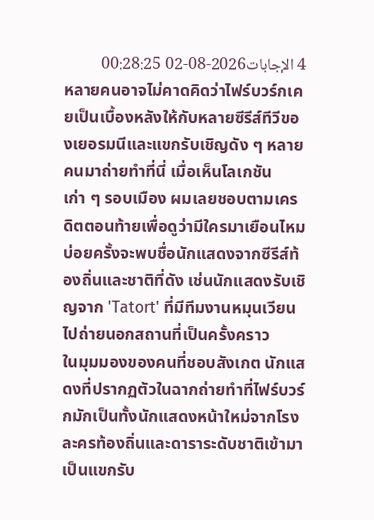4 الإجابات2026-08-02 00:28:25
หลายคนอาจไม่คาดคิดว่าไฟร์บวร์กเคยเป็นเบื้องหลังให้กับหลายซีรีส์ทีวีของเยอรมนีและแขกรับเชิญดัง ๆ หลายคนมาถ่ายทำที่นี่ เมื่อเห็นโลเกชันเก่า ๆ รอบเมือง ผมเลยชอบตามเครดิตตอนท้ายเพื่อดูว่ามีใครมาเยือนไหม บ่อยครั้งจะพบชื่อนักแสดงจากซีรีส์ท้องถิ่นและชาติที่ดัง เช่นนักแสดงรับเชิญจาก 'Tatort' ที่มีทีมงานหมุนเวียนไปถ่ายนอกสถานที่เป็นครั้งคราว
ในมุมมองของคนที่ชอบสังเกต นักแสดงที่ปรากฏตัวในฉากถ่ายทำที่ไฟร์บวร์กมักเป็นทั้งนักแสดงหน้าใหม่จากโรงละครท้องถิ่นและดาราระดับชาติเข้ามาเป็นแขกรับ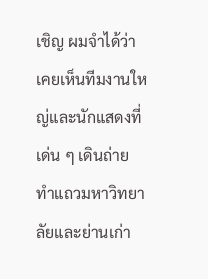เชิญ ผมจำได้ว่าเคยเห็นทีมงานใหญ่และนักแสดงที่เด่น ๆ เดินถ่ายทำแถวมหาวิทยาลัยและย่านเก่า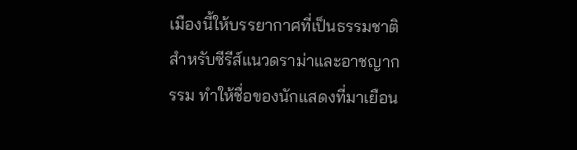เมืองนี้ให้บรรยากาศที่เป็นธรรมชาติสำหรับซีรีส์แนวดราม่าและอาชญากรรม ทำให้ชื่อของนักแสดงที่มาเยือน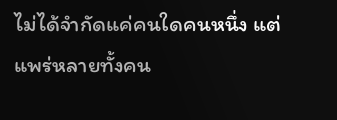ไม่ได้จำกัดแค่คนใดคนหนึ่ง แต่แพร่หลายทั้งคน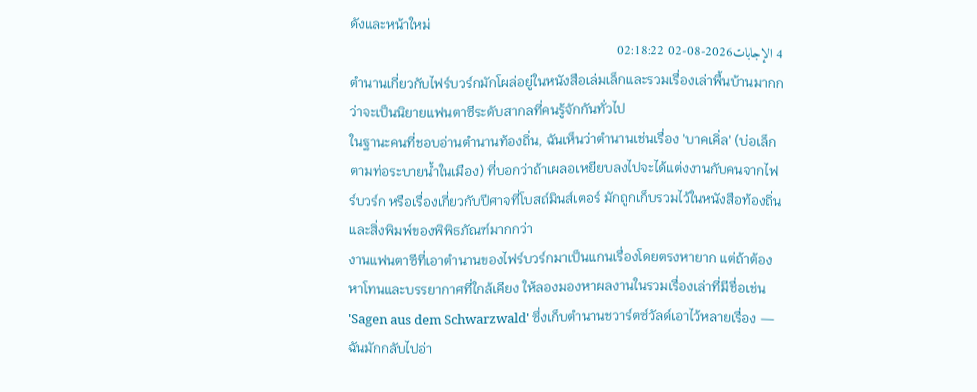ดังและหน้าใหม่
4 الإجابات2026-08-02 02:18:22
ตำนานเกี่ยวกับไฟร์บวร์กมักโผล่อยู่ในหนังสือเล่มเล็กและรวมเรื่องเล่าพื้นบ้านมากกว่าจะเป็นนิยายแฟนตาซีระดับสากลที่คนรู้จักกันทั่วไป
ในฐานะคนที่ชอบอ่านตำนานท้องถิ่น, ฉันเห็นว่าตำนานเช่นเรื่อง 'บาคเคิ่ล' (บ่อเล็กตามท่อระบายน้ำในเมือง) ที่บอกว่าถ้าเผลอเหยียบลงไปจะได้แต่งงานกับคนจากไฟร์บวร์ก หรือเรื่องเกี่ยวกับปีศาจที่โบสถ์มินส์เตอร์ มักถูกเก็บรวมไว้ในหนังสือท้องถิ่นและสิ่งพิมพ์ของพิพิธภัณฑ์มากกว่า
งานแฟนตาซีที่เอาตำนานของไฟร์บวร์กมาเป็นแกนเรื่องโดยตรงหายาก แต่ถ้าต้องหาโทนและบรรยากาศที่ใกล้เคียง ให้ลองมองหาผลงานในรวมเรื่องเล่าที่มีชื่อเช่น 'Sagen aus dem Schwarzwald' ซึ่งเก็บตำนานชวาร์ตซ์วัลด์เอาไว้หลายเรื่อง — ฉันมักกลับไปอ่า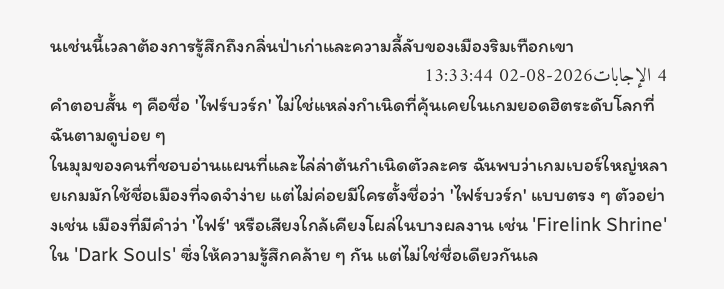นเช่นนี้เวลาต้องการรู้สึกถึงกลิ่นป่าเก่าและความลี้ลับของเมืองริมเทือกเขา
4 الإجابات2026-08-02 13:33:44
คำตอบสั้น ๆ คือชื่อ 'ไฟร์บวร์ก' ไม่ใช่แหล่งกำเนิดที่คุ้นเคยในเกมยอดฮิตระดับโลกที่ฉันตามดูบ่อย ๆ
ในมุมของคนที่ชอบอ่านแผนที่และไล่ล่าต้นกำเนิดตัวละคร ฉันพบว่าเกมเบอร์ใหญ่หลายเกมมักใช้ชื่อเมืองที่จดจำง่าย แต่ไม่ค่อยมีใครตั้งชื่อว่า 'ไฟร์บวร์ก' แบบตรง ๆ ตัวอย่างเช่น เมืองที่มีคำว่า 'ไฟร์' หรือเสียงใกล้เคียงโผล่ในบางผลงาน เช่น 'Firelink Shrine' ใน 'Dark Souls' ซึ่งให้ความรู้สึกคล้าย ๆ กัน แต่ไม่ใช่ชื่อเดียวกันเล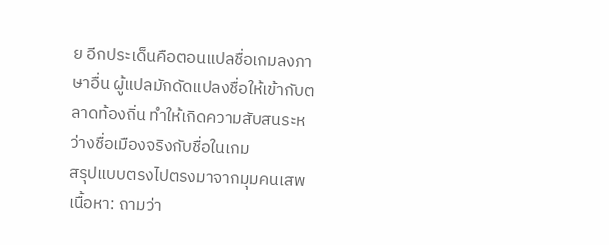ย อีกประเด็นคือตอนแปลชื่อเกมลงภาษาอื่น ผู้แปลมักดัดแปลงชื่อให้เข้ากับตลาดท้องถิ่น ทำให้เกิดความสับสนระหว่างชื่อเมืองจริงกับชื่อในเกม
สรุปแบบตรงไปตรงมาจากมุมคนเสพเนื้อหา: ถามว่า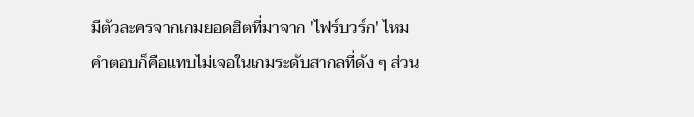มีตัวละครจากเกมยอดฮิตที่มาจาก 'ไฟร์บวร์ก' ไหม คำตอบก็คือแทบไม่เจอในเกมระดับสากลที่ดัง ๆ ส่วน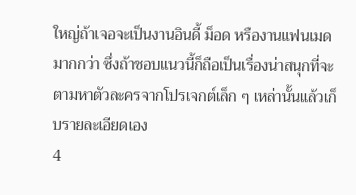ใหญ่ถ้าเจอจะเป็นงานอินดี้ ม็อด หรืองานแฟนเมดมากกว่า ซึ่งถ้าชอบแนวนี้ก็ถือเป็นเรื่องน่าสนุกที่จะตามหาตัวละครจากโปรเจกต์เล็ก ๆ เหล่านั้นแล้วเก็บรายละเอียดเอง
4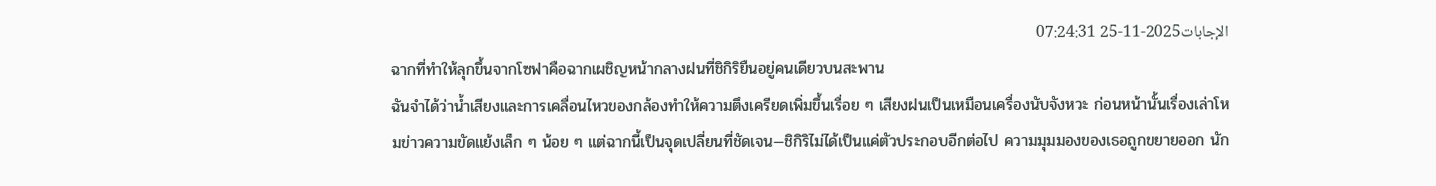الإجابات2025-11-25 07:24:31
ฉากที่ทำให้ลุกขึ้นจากโซฟาคือฉากเผชิญหน้ากลางฝนที่ชิกิริยืนอยู่คนเดียวบนสะพาน
ฉันจำได้ว่าน้ำเสียงและการเคลื่อนไหวของกล้องทำให้ความตึงเครียดเพิ่มขึ้นเรื่อย ๆ เสียงฝนเป็นเหมือนเครื่องนับจังหวะ ก่อนหน้านั้นเรื่องเล่าโหมข่าวความขัดแย้งเล็ก ๆ น้อย ๆ แต่ฉากนี้เป็นจุดเปลี่ยนที่ชัดเจน—ชิกิริไม่ได้เป็นแค่ตัวประกอบอีกต่อไป ความมุมมองของเธอถูกขยายออก นัก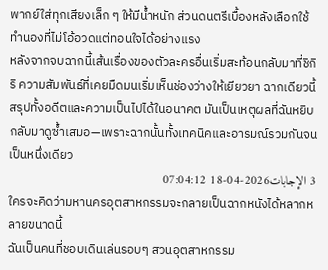พากย์ใส่ทุกเสียงเล็ก ๆ ให้มีน้ำหนัก ส่วนดนตรีเบื้องหลังเลือกใช้ทำนองที่ไม่โอ้อวดแต่ทอนใจได้อย่างแรง
หลังจากจบฉากนี้เส้นเรื่องของตัวละครอื่นเริ่มสะท้อนกลับมาที่ชิกิริ ความสัมพันธ์ที่เคยมืดมนเริ่มเห็นช่องว่างให้เยียวยา ฉากเดียวนี้สรุปทั้งอดีตและความเป็นไปได้ในอนาคต มันเป็นเหตุผลที่ฉันหยิบกลับมาดูซ้ำเสมอ—เพราะฉากนั้นทั้งเทคนิคและอารมณ์รวมกันจนเป็นหนึ่งเดียว
3 الإجابات2026-04-18 07:04:12
ใครจะคิดว่ามหานครอุตสาหกรรมจะกลายเป็นฉากหนังได้หลากหลายขนาดนี้
ฉันเป็นคนที่ชอบเดินเล่นรอบๆ สวนอุตสาหกรรม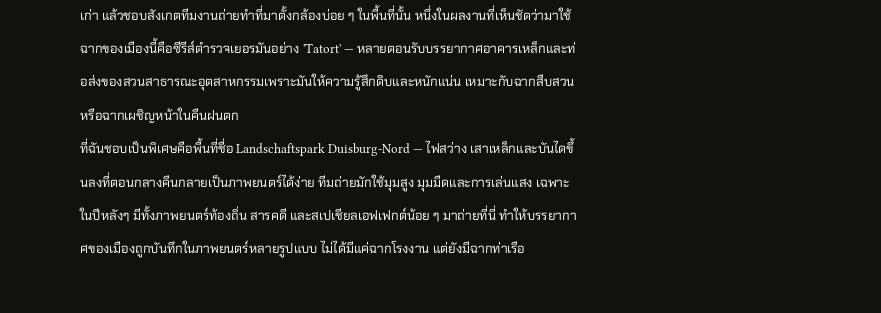เก่า แล้วชอบสังเกตทีมงานถ่ายทำที่มาตั้งกล้องบ่อย ๆ ในพื้นที่นั้น หนึ่งในผลงานที่เห็นชัดว่ามาใช้ฉากของเมืองนี้คือซีรีส์ตำรวจเยอรมันอย่าง 'Tatort' — หลายตอนรับบรรยากาศอาคารเหล็กและท่อส่งของสวนสาธารณะอุตสาหกรรมเพราะมันให้ความรู้สึกดิบและหนักแน่น เหมาะกับฉากสืบสวนหรือฉากเผชิญหน้าในคืนฝนตก
ที่ฉันชอบเป็นพิเศษคือพื้นที่ชื่อ Landschaftspark Duisburg-Nord — ไฟสว่าง เสาเหล็กและบันไดขึ้นลงที่ตอนกลางคืนกลายเป็นภาพยนตร์ได้ง่าย ทีมถ่ายมักใช้มุมสูง มุมมืดและการเล่นแสง เฉพาะในปีหลังๆ มีทั้งภาพยนตร์ท้องถิ่น สารคดี และสเปเชียลเอฟเฟกต์น้อย ๆ มาถ่ายที่นี่ ทำให้บรรยากาศของเมืองถูกบันทึกในภาพยนตร์หลายรูปแบบ ไม่ได้มีแค่ฉากโรงงาน แต่ยังมีฉากท่าเรือ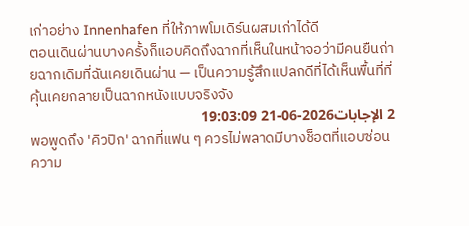เก่าอย่าง Innenhafen ที่ให้ภาพโมเดิร์นผสมเก่าได้ดี
ตอนเดินผ่านบางครั้งก็แอบคิดถึงฉากที่เห็นในหน้าจอว่ามีคนยืนถ่ายฉากเดิมที่ฉันเคยเดินผ่าน — เป็นความรู้สึกแปลกดีที่ได้เห็นพื้นที่ที่คุ้นเคยกลายเป็นฉากหนังแบบจริงจัง
2 الإجابات2026-06-21 19:03:09
พอพูดถึง 'คิวปิก' ฉากที่แฟน ๆ ควรไม่พลาดมีบางช็อตที่แอบซ่อนความ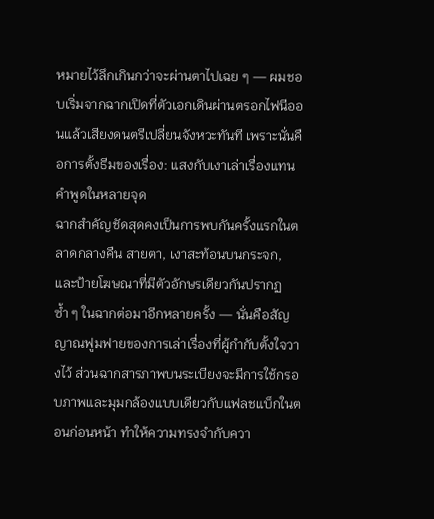หมายไว้ลึกเกินกว่าจะผ่านตาไปเฉย ๆ — ผมชอบเริ่มจากฉากเปิดที่ตัวเอกเดินผ่านตรอกไฟนีออนแล้วเสียงดนตรีเปลี่ยนจังหวะทันที เพราะนั่นคือการตั้งธีมของเรื่อง: แสงกับเงาเล่าเรื่องแทนคำพูดในหลายจุด
ฉากสำคัญชัดสุดคงเป็นการพบกันครั้งแรกในตลาดกลางคืน สายตา, เงาสะท้อนบนกระจก, และป้ายโฆษณาที่มีตัวอักษรเดียวกันปรากฏซ้ำ ๆ ในฉากต่อมาอีกหลายครั้ง — นั่นคือสัญญาณฟูมฟายของการเล่าเรื่องที่ผู้กำกับตั้งใจวางไว้ ส่วนฉากสารภาพบนระเบียงจะมีการใช้กรอบภาพและมุมกล้องแบบเดียวกับแฟลชแบ็กในตอนก่อนหน้า ทำให้ความทรงจำกับควา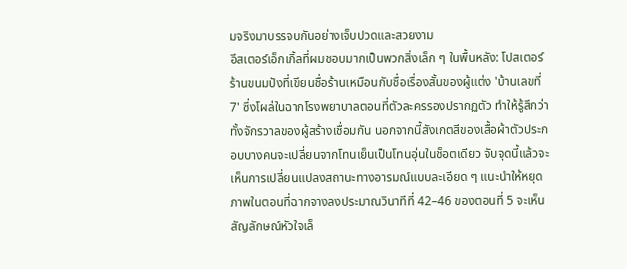มจริงมาบรรจบกันอย่างเจ็บปวดและสวยงาม
อีสเตอร์เอ็กเกิ้ลที่ผมชอบมากเป็นพวกสิ่งเล็ก ๆ ในพื้นหลัง: โปสเตอร์ร้านขนมปังที่เขียนชื่อร้านเหมือนกับชื่อเรื่องสั้นของผู้แต่ง 'บ้านเลขที่7' ซึ่งโผล่ในฉากโรงพยาบาลตอนที่ตัวละครรองปรากฏตัว ทำให้รู้สึกว่าทั้งจักรวาลของผู้สร้างเชื่อมกัน นอกจากนี้สังเกตสีของเสื้อผ้าตัวประกอบบางคนจะเปลี่ยนจากโทนเย็นเป็นโทนอุ่นในช็อตเดียว จับจุดนี้แล้วจะเห็นการเปลี่ยนแปลงสถานะทางอารมณ์แบบละเอียด ๆ แนะนำให้หยุดภาพในตอนที่ฉากจางลงประมาณวินาทีที่ 42–46 ของตอนที่ 5 จะเห็นสัญลักษณ์หัวใจเล็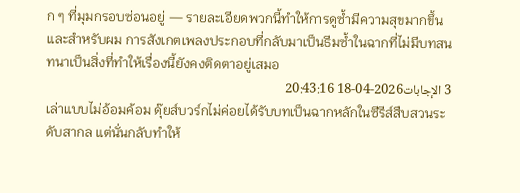ก ๆ ที่มุมกรอบซ่อนอยู่ — รายละเอียดพวกนี้ทำให้การดูซ้ำมีความสุขมากขึ้น และสำหรับผม การสังเกตเพลงประกอบที่กลับมาเป็นธีมซ้ำในฉากที่ไม่มีบทสนทนาเป็นสิ่งที่ทำให้เรื่องนี้ยังคงติดตาอยู่เสมอ
3 الإجابات2026-04-18 20:43:16
เล่าแบบไม่อ้อมค้อม ดุ๊ยส์บวร์กไม่ค่อยได้รับบทเป็นฉากหลักในซีรีส์สืบสวนระดับสากล แต่นั่นกลับทำให้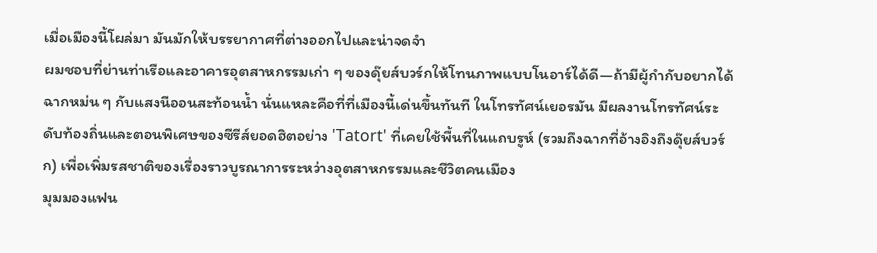เมื่อเมืองนี้โผล่มา มันมักให้บรรยากาศที่ต่างออกไปและน่าจดจำ
ผมชอบที่ย่านท่าเรือและอาคารอุตสาหกรรมเก่า ๆ ของดุ๊ยส์บวร์กให้โทนภาพแบบโนอาร์ได้ดี—ถ้ามีผู้กำกับอยากได้ฉากหม่น ๆ กับแสงนีออนสะท้อนน้ำ นั่นแหละคือที่ที่เมืองนี้เด่นขึ้นทันที ในโทรทัศน์เยอรมัน มีผลงานโทรทัศน์ระดับท้องถิ่นและตอนพิเศษของซีรีส์ยอดฮิตอย่าง 'Tatort' ที่เคยใช้พื้นที่ในแถบรูห์ (รวมถึงฉากที่อ้างอิงถึงดุ๊ยส์บวร์ก) เพื่อเพิ่มรสชาติของเรื่องราวบูรณาการระหว่างอุตสาหกรรมและชีวิตคนเมือง
มุมมองแฟน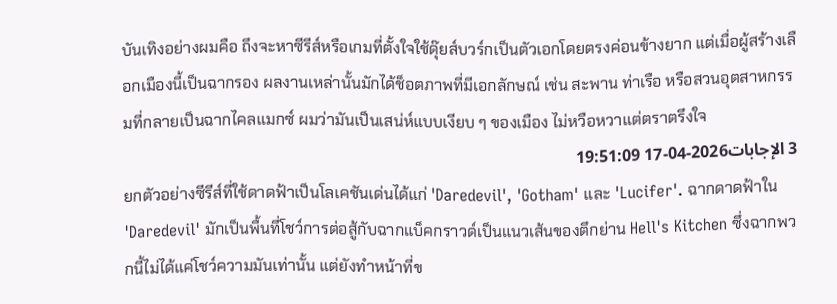บันเทิงอย่างผมคือ ถึงจะหาซีรีส์หรือเกมที่ตั้งใจใช้ดุ๊ยส์บวร์กเป็นตัวเอกโดยตรงค่อนข้างยาก แต่เมื่อผู้สร้างเลือกเมืองนี้เป็นฉากรอง ผลงานเหล่านั้นมักได้ช็อตภาพที่มีเอกลักษณ์ เช่น สะพาน ท่าเรือ หรือสวนอุตสาหกรรมที่กลายเป็นฉากไคลแมกซ์ ผมว่ามันเป็นเสน่ห์แบบเงียบ ๆ ของเมือง ไม่หวือหวาแต่ตราตรึงใจ
3 الإجابات2026-04-17 19:51:09
ยกตัวอย่างซีรีส์ที่ใช้ดาดฟ้าเป็นโลเคชันเด่นได้แก่ 'Daredevil', 'Gotham' และ 'Lucifer'. ฉากดาดฟ้าใน 'Daredevil' มักเป็นพื้นที่โชว์การต่อสู้กับฉากแบ็คกราวด์เป็นแนวเส้นของตึกย่าน Hell's Kitchen ซึ่งฉากพวกนี้ไม่ได้แค่โชว์ความมันเท่านั้น แต่ยังทำหน้าที่ข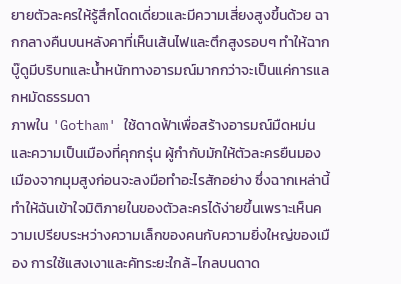ยายตัวละครให้รู้สึกโดดเดี่ยวและมีความเสี่ยงสูงขึ้นด้วย ฉากกลางคืนบนหลังคาที่เห็นเส้นไฟและตึกสูงรอบๆ ทำให้ฉากบู๊ดูมีบริบทและน้ำหนักทางอารมณ์มากกว่าจะเป็นแค่การแลกหมัดธรรมดา
ภาพใน 'Gotham' ใช้ดาดฟ้าเพื่อสร้างอารมณ์มืดหม่นและความเป็นเมืองที่คุกกรุ่น ผู้กำกับมักให้ตัวละครยืนมองเมืองจากมุมสูงก่อนจะลงมือทำอะไรสักอย่าง ซึ่งฉากเหล่านี้ทำให้ฉันเข้าใจมิติภายในของตัวละครได้ง่ายขึ้นเพราะเห็นความเปรียบระหว่างความเล็กของคนกับความยิ่งใหญ่ของเมือง การใช้แสงเงาและคัทระยะใกล้-ไกลบนดาด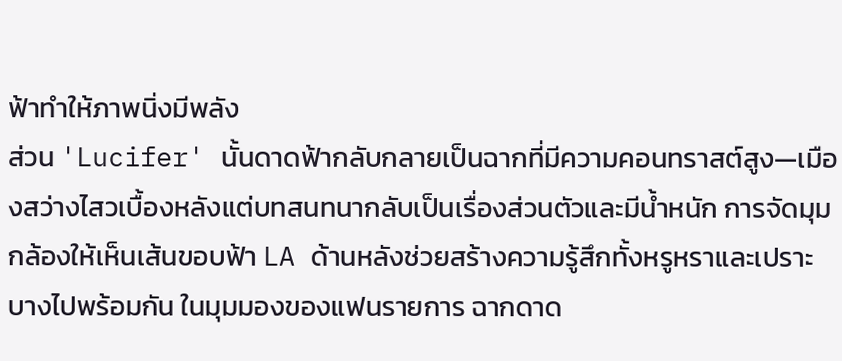ฟ้าทำให้ภาพนิ่งมีพลัง
ส่วน 'Lucifer' นั้นดาดฟ้ากลับกลายเป็นฉากที่มีความคอนทราสต์สูง—เมืองสว่างไสวเบื้องหลังแต่บทสนทนากลับเป็นเรื่องส่วนตัวและมีน้ำหนัก การจัดมุมกล้องให้เห็นเส้นขอบฟ้า LA ด้านหลังช่วยสร้างความรู้สึกทั้งหรูหราและเปราะบางไปพร้อมกัน ในมุมมองของแฟนรายการ ฉากดาด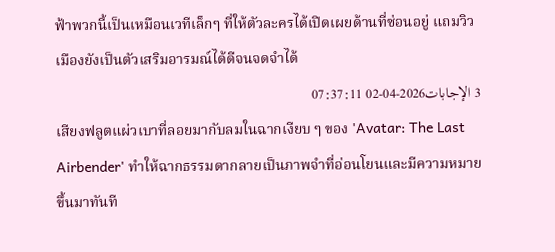ฟ้าพวกนี้เป็นเหมือนเวทีเล็กๆ ที่ให้ตัวละครได้เปิดเผยด้านที่ซ่อนอยู่ แถมวิวเมืองยังเป็นตัวเสริมอารมณ์ได้ดีจนจดจำได้
3 الإجابات2026-04-02 07:37:11
เสียงฟลูตแผ่วเบาที่ลอยมากับลมในฉากเงียบ ๆ ของ 'Avatar: The Last Airbender' ทำให้ฉากธรรมดากลายเป็นภาพจำที่อ่อนโยนและมีความหมายขึ้นมาทันที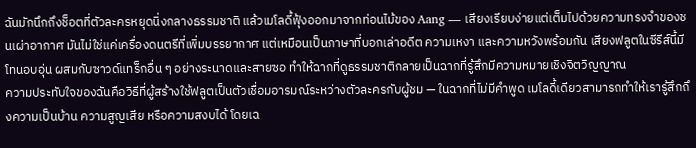ฉันมักนึกถึงช็อตที่ตัวละครหยุดนิ่งกลางธรรมชาติ แล้วเมโลดี้ฟุ้งออกมาจากท่อนไม้ของ Aang — เสียงเรียบง่ายแต่เต็มไปด้วยความทรงจำของชนเผ่าอากาศ มันไม่ใช่แค่เครื่องดนตรีที่เพิ่มบรรยากาศ แต่เหมือนเป็นภาษาที่บอกเล่าอดีต ความเหงา และความหวังพร้อมกัน เสียงฟลูตในซีรีส์นี้มีโทนอบอุ่น ผสมกับซาวด์แทร็กอื่น ๆ อย่างระนาดและสายซอ ทำให้ฉากที่ดูธรรมชาติกลายเป็นฉากที่รู้สึกมีความหมายเชิงจิตวิญญาณ
ความประทับใจของฉันคือวิธีที่ผู้สร้างใช้ฟลูตเป็นตัวเชื่อมอารมณ์ระหว่างตัวละครกับผู้ชม — ในฉากที่ไม่มีคำพูด เมโลดี้เดียวสามารถทำให้เรารู้สึกถึงความเป็นบ้าน ความสูญเสีย หรือความสงบได้ โดยเฉ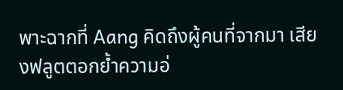พาะฉากที่ Aang คิดถึงผู้คนที่จากมา เสียงฟลูตตอกย้ำความอ่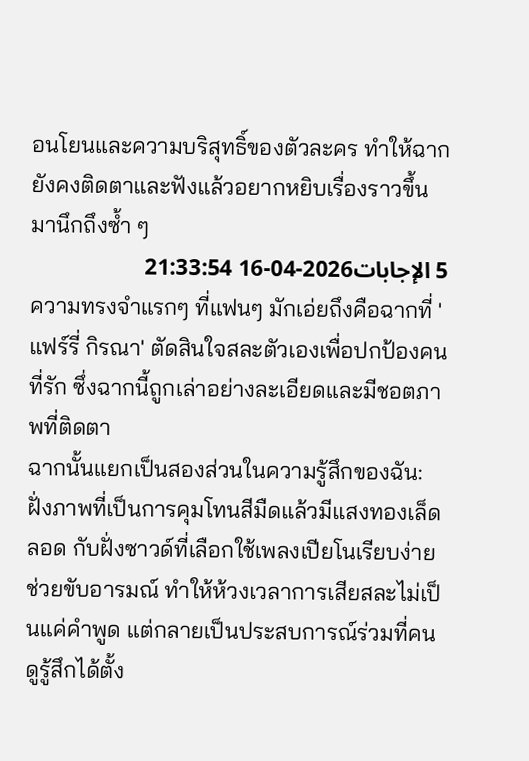อนโยนและความบริสุทธิ์ของตัวละคร ทำให้ฉากยังคงติดตาและฟังแล้วอยากหยิบเรื่องราวขึ้นมานึกถึงซ้ำ ๆ
5 الإجابات2026-04-16 21:33:54
ความทรงจำแรกๆ ที่แฟนๆ มักเอ่ยถึงคือฉากที่ 'แฟร์รี่ กิรณา' ตัดสินใจสละตัวเองเพื่อปกป้องคนที่รัก ซึ่งฉากนี้ถูกเล่าอย่างละเอียดและมีชอตภาพที่ติดตา
ฉากนั้นแยกเป็นสองส่วนในความรู้สึกของฉัน: ฝั่งภาพที่เป็นการคุมโทนสีมืดแล้วมีแสงทองเล็ดลอด กับฝั่งซาวด์ที่เลือกใช้เพลงเปียโนเรียบง่ายช่วยขับอารมณ์ ทำให้ห้วงเวลาการเสียสละไม่เป็นแค่คำพูด แต่กลายเป็นประสบการณ์ร่วมที่คนดูรู้สึกได้ตั้ง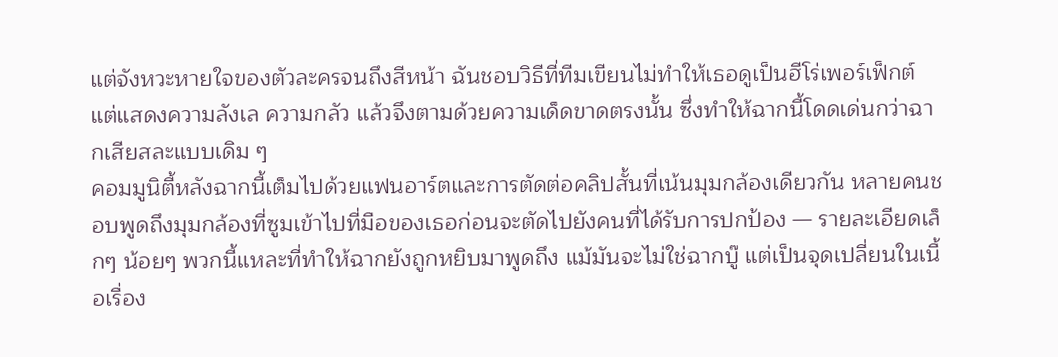แต่จังหวะหายใจของตัวละครจนถึงสีหน้า ฉันชอบวิธีที่ทีมเขียนไม่ทำให้เธอดูเป็นฮีโร่เพอร์เฟ็กต์ แต่แสดงความลังเล ความกลัว แล้วจึงตามด้วยความเด็ดขาดตรงนั้น ซึ่งทำให้ฉากนี้โดดเด่นกว่าฉากเสียสละแบบเดิม ๆ
คอมมูนิตี้หลังฉากนี้เต็มไปด้วยแฟนอาร์ตและการตัดต่อคลิปสั้นที่เน้นมุมกล้องเดียวกัน หลายคนชอบพูดถึงมุมกล้องที่ซูมเข้าไปที่มือของเธอก่อนจะตัดไปยังคนที่ได้รับการปกป้อง — รายละเอียดเล็กๆ น้อยๆ พวกนี้แหละที่ทำให้ฉากยังถูกหยิบมาพูดถึง แม้มันจะไม่ใช่ฉากบู๊ แต่เป็นจุดเปลี่ยนในเนื้อเรื่อง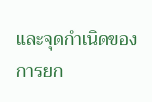และจุดกำเนิดของการยก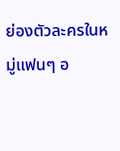ย่องตัวละครในหมู่แฟนๆ อ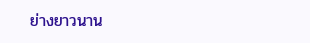ย่างยาวนาน